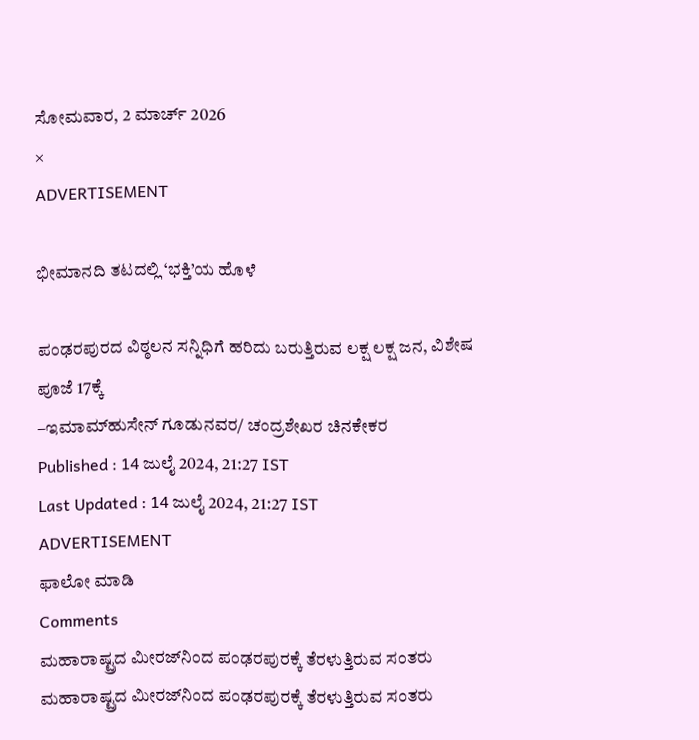ಸೋಮವಾರ, 2 ಮಾರ್ಚ್ 2026
×
ADVERTISEMENT

ಭೀಮಾನದಿ ತಟದಲ್ಲಿ ‘ಭಕ್ತಿ’ಯ ಹೊಳೆ

ಪಂಢರಪುರದ ವಿಠ್ಠಲನ ಸನ್ನಿಧಿಗೆ ಹರಿದು ಬರುತ್ತಿರುವ ಲಕ್ಷ ಲಕ್ಷ ಜನ, ವಿಶೇಷ ಪೂಜೆ 17ಕ್ಕೆ
–ಇಮಾಮ್‌ಹುಸೇನ್‌ ಗೂಡುನವರ/ ಚಂದ್ರಶೇಖರ ಚಿನಕೇಕರ
Published : 14 ಜುಲೈ 2024, 21:27 IST
Last Updated : 14 ಜುಲೈ 2024, 21:27 IST
ADVERTISEMENT
ಫಾಲೋ ಮಾಡಿ
Comments
ಮಹಾರಾಷ್ಟ್ರದ ಮೀರಜ್‌ನಿಂದ ಪಂಢರಪುರಕ್ಕೆ ತೆರಳುತ್ತಿರುವ ಸಂತರು
ಮಹಾರಾಷ್ಟ್ರದ ಮೀರಜ್‌ನಿಂದ ಪಂಢರಪುರಕ್ಕೆ ತೆರಳುತ್ತಿರುವ ಸಂತರು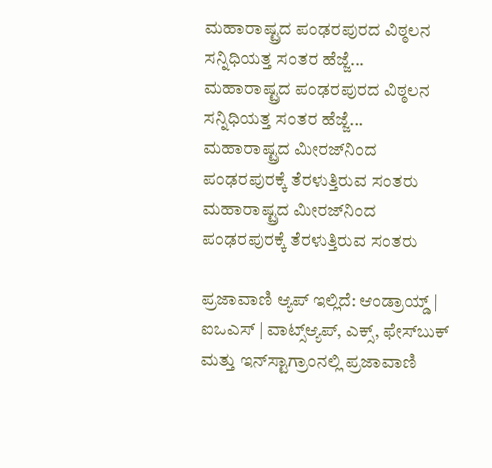ಮಹಾರಾಷ್ಟ್ರದ ಪಂಢರಪುರದ ವಿಠ್ಠಲನ ಸನ್ನಿಧಿಯತ್ತ ಸಂತರ ಹೆಜ್ಜೆ...
ಮಹಾರಾಷ್ಟ್ರದ ಪಂಢರಪುರದ ವಿಠ್ಠಲನ ಸನ್ನಿಧಿಯತ್ತ ಸಂತರ ಹೆಜ್ಜೆ...
ಮಹಾರಾಷ್ಟ್ರದ ಮೀರಜ್‌ನಿಂದ ಪಂಢರಪುರಕ್ಕೆ ತೆರಳುತ್ತಿರುವ ಸಂತರು
ಮಹಾರಾಷ್ಟ್ರದ ಮೀರಜ್‌ನಿಂದ ಪಂಢರಪುರಕ್ಕೆ ತೆರಳುತ್ತಿರುವ ಸಂತರು

ಪ್ರಜಾವಾಣಿ ಆ್ಯಪ್ ಇಲ್ಲಿದೆ: ಆಂಡ್ರಾಯ್ಡ್ | ಐಒಎಸ್ | ವಾಟ್ಸ್ಆ್ಯಪ್, ಎಕ್ಸ್, ಫೇಸ್‌ಬುಕ್ ಮತ್ತು ಇನ್‌ಸ್ಟಾಗ್ರಾಂನಲ್ಲಿ ಪ್ರಜಾವಾಣಿ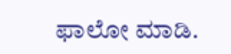ಫಾಲೋ ಮಾಡಿ.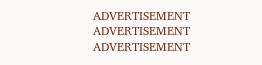ADVERTISEMENT
ADVERTISEMENT
ADVERTISEMENT